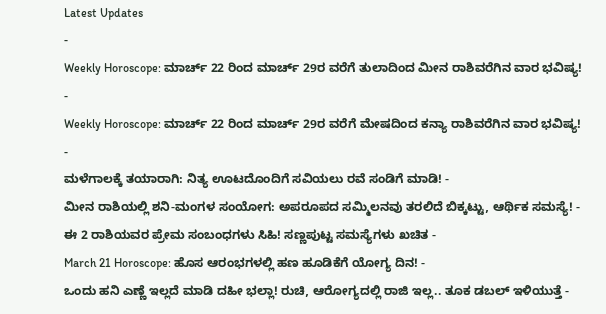Latest Updates
-
Weekly Horoscope: ಮಾರ್ಚ್ 22 ರಿಂದ ಮಾರ್ಚ್ 29ರ ವರೆಗೆ ತುಲಾದಿಂದ ಮೀನ ರಾಶಿವರೆಗಿನ ವಾರ ಭವಿಷ್ಯ! -
Weekly Horoscope: ಮಾರ್ಚ್ 22 ರಿಂದ ಮಾರ್ಚ್ 29ರ ವರೆಗೆ ಮೇಷದಿಂದ ಕನ್ಯಾ ರಾಶಿವರೆಗಿನ ವಾರ ಭವಿಷ್ಯ! -
ಮಳೆಗಾಲಕ್ಕೆ ತಯಾರಾಗಿ: ನಿತ್ಯ ಊಟದೊಂದಿಗೆ ಸವಿಯಲು ರವೆ ಸಂಡಿಗೆ ಮಾಡಿ! -
ಮೀನ ರಾಶಿಯಲ್ಲಿ ಶನಿ-ಮಂಗಳ ಸಂಯೋಗ: ಅಪರೂಪದ ಸಮ್ಮಿಲನವು ತರಲಿದೆ ಬಿಕ್ಕಟ್ಟು, ಆರ್ಥಿಕ ಸಮಸ್ಯೆ! -
ಈ 2 ರಾಶಿಯವರ ಪ್ರೇಮ ಸಂಬಂಧಗಳು ಸಿಹಿ! ಸಣ್ಣಪುಟ್ಟ ಸಮಸ್ಯೆಗಳು ಖಚಿತ -
March 21 Horoscope: ಹೊಸ ಆರಂಭಗಳಲ್ಲಿ ಹಣ ಹೂಡಿಕೆಗೆ ಯೋಗ್ಯ ದಿನ! -
ಒಂದು ಹನಿ ಎಣ್ಣೆ ಇಲ್ಲದೆ ಮಾಡಿ ದಹೀ ಭಲ್ಲಾ! ರುಚಿ, ಆರೋಗ್ಯದಲ್ಲಿ ರಾಜಿ ಇಲ್ಲ.. ತೂಕ ಡಬಲ್ ಇಳಿಯುತ್ತೆ -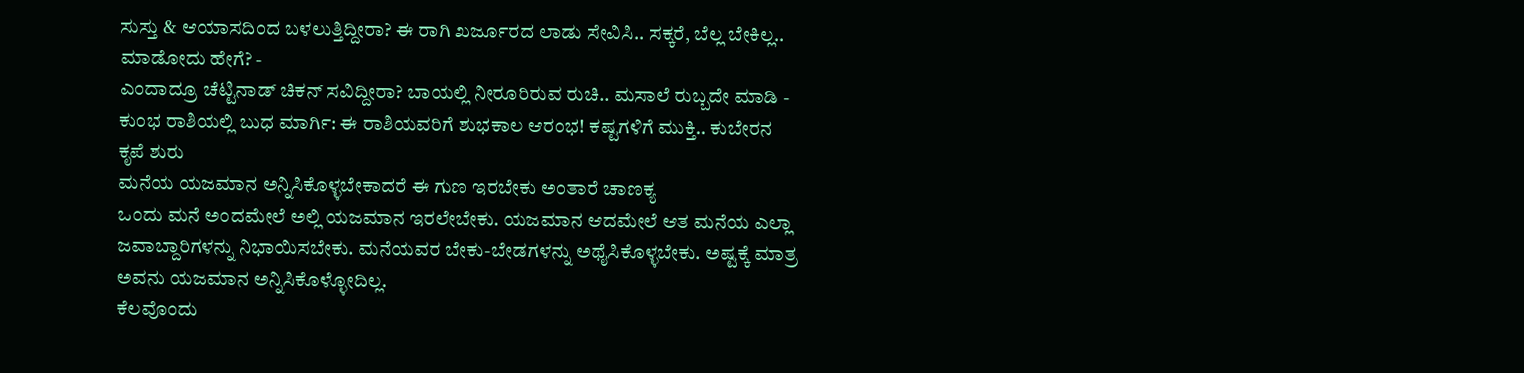ಸುಸ್ತು & ಆಯಾಸದಿಂದ ಬಳಲುತ್ತಿದ್ದೀರಾ? ಈ ರಾಗಿ ಖರ್ಜೂರದ ಲಾಡು ಸೇವಿಸಿ.. ಸಕ್ಕರೆ, ಬೆಲ್ಲ ಬೇಕಿಲ್ಲ.. ಮಾಡೋದು ಹೇಗೆ? -
ಎಂದಾದ್ರೂ ಚೆಟ್ಟಿನಾಡ್ ಚಿಕನ್ ಸವಿದ್ದೀರಾ? ಬಾಯಲ್ಲಿ ನೀರೂರಿರುವ ರುಚಿ.. ಮಸಾಲೆ ರುಬ್ಬದೇ ಮಾಡಿ -
ಕುಂಭ ರಾಶಿಯಲ್ಲಿ ಬುಧ ಮಾರ್ಗಿ: ಈ ರಾಶಿಯವರಿಗೆ ಶುಭಕಾಲ ಆರಂಭ! ಕಷ್ಟಗಳಿಗೆ ಮುಕ್ತಿ.. ಕುಬೇರನ ಕೃಪೆ ಶುರು
ಮನೆಯ ಯಜಮಾನ ಅನ್ನಿಸಿಕೊಳ್ಳಬೇಕಾದರೆ ಈ ಗುಣ ಇರಬೇಕು ಅಂತಾರೆ ಚಾಣಕ್ಯ
ಒಂದು ಮನೆ ಅಂದಮೇಲೆ ಅಲ್ಲಿ ಯಜಮಾನ ಇರಲೇಬೇಕು. ಯಜಮಾನ ಆದಮೇಲೆ ಆತ ಮನೆಯ ಎಲ್ಲಾ ಜವಾಬ್ದಾರಿಗಳನ್ನು ನಿಭಾಯಿಸಬೇಕು. ಮನೆಯವರ ಬೇಕು-ಬೇಡಗಳನ್ನು ಅಥೈಸಿಕೊಳ್ಳಬೇಕು. ಅಷ್ಟಕ್ಕೆ ಮಾತ್ರ ಅವನು ಯಜಮಾನ ಅನ್ನಿಸಿಕೊಳ್ಳೋದಿಲ್ಲ.
ಕೆಲವೊಂದು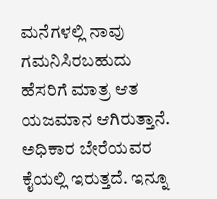ಮನೆಗಳಲ್ಲಿ ನಾವು ಗಮನಿಸಿರಬಹುದು ಹೆಸರಿಗೆ ಮಾತ್ರ ಆತ ಯಜಮಾನ ಆಗಿರುತ್ತಾನೆ. ಅಧಿಕಾರ ಬೇರೆಯವರ ಕೈಯಲ್ಲಿ ಇರುತ್ತದೆ. ಇನ್ನೂ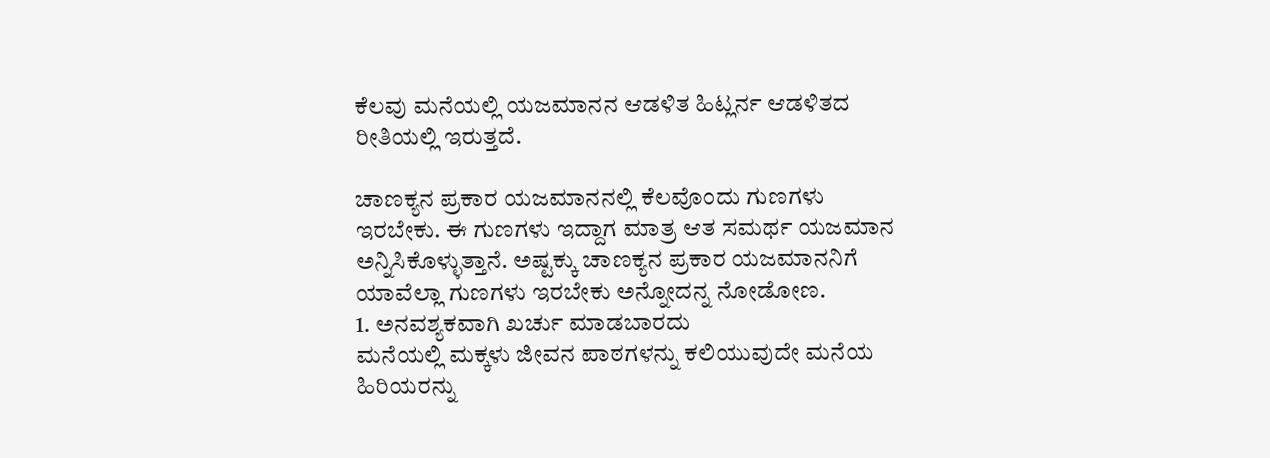ಕೆಲವು ಮನೆಯಲ್ಲಿ ಯಜಮಾನನ ಆಡಳಿತ ಹಿಟ್ಲರ್ನ ಆಡಳಿತದ ರೀತಿಯಲ್ಲಿ ಇರುತ್ತದೆ.

ಚಾಣಕ್ಯನ ಪ್ರಕಾರ ಯಜಮಾನನಲ್ಲಿ ಕೆಲವೊಂದು ಗುಣಗಳು ಇರಬೇಕು. ಈ ಗುಣಗಳು ಇದ್ದಾಗ ಮಾತ್ರ ಆತ ಸಮರ್ಥ ಯಜಮಾನ ಅನ್ನಿಸಿಕೊಳ್ಳುತ್ತಾನೆ. ಅಷ್ಟಕ್ಕು ಚಾಣಕ್ಯನ ಪ್ರಕಾರ ಯಜಮಾನನಿಗೆ ಯಾವೆಲ್ಲಾ ಗುಣಗಳು ಇರಬೇಕು ಅನ್ನೋದನ್ನ ನೋಡೋಣ.
1. ಅನವಶ್ಯಕವಾಗಿ ಖರ್ಚು ಮಾಡಬಾರದು
ಮನೆಯಲ್ಲಿ ಮಕ್ಕಳು ಜೀವನ ಪಾಠಗಳನ್ನು ಕಲಿಯುವುದೇ ಮನೆಯ ಹಿರಿಯರನ್ನು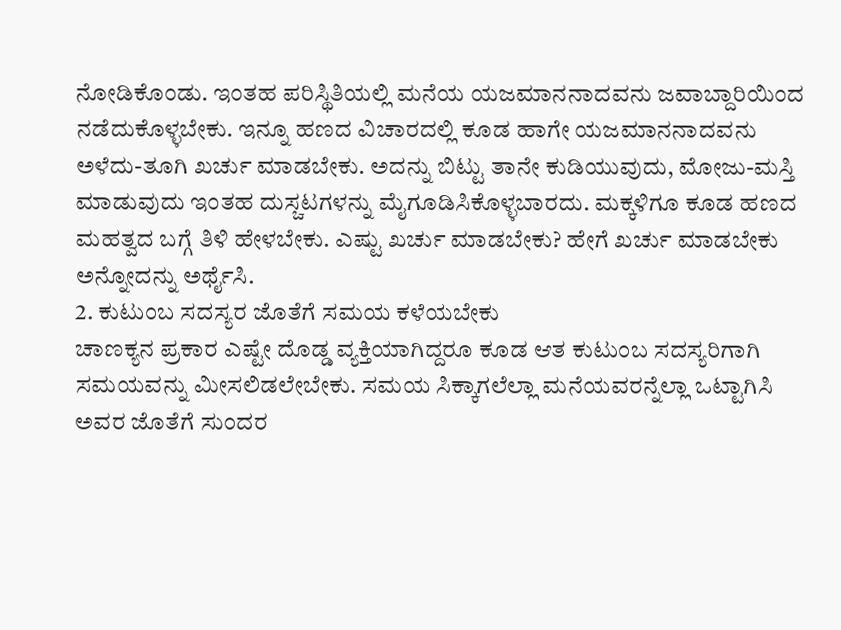ನೋಡಿಕೊಂಡು. ಇಂತಹ ಪರಿಸ್ಥಿತಿಯಲ್ಲಿ ಮನೆಯ ಯಜಮಾನನಾದವನು ಜವಾಬ್ದಾರಿಯಿಂದ ನಡೆದುಕೊಳ್ಳಬೇಕು. ಇನ್ನೂ ಹಣದ ವಿಚಾರದಲ್ಲಿ ಕೂಡ ಹಾಗೇ ಯಜಮಾನನಾದವನು ಅಳೆದು-ತೂಗಿ ಖರ್ಚು ಮಾಡಬೇಕು. ಅದನ್ನು ಬಿಟ್ಟು ತಾನೇ ಕುಡಿಯುವುದು, ಮೋಜು-ಮಸ್ತಿ ಮಾಡುವುದು ಇಂತಹ ದುಸ್ಚಟಗಳನ್ನು ಮೈಗೂಡಿಸಿಕೊಳ್ಳಬಾರದು. ಮಕ್ಕಳಿಗೂ ಕೂಡ ಹಣದ ಮಹತ್ವದ ಬಗ್ಗೆ ತಿಳಿ ಹೇಳಬೇಕು. ಎಷ್ಟು ಖರ್ಚು ಮಾಡಬೇಕು? ಹೇಗೆ ಖರ್ಚು ಮಾಡಬೇಕು ಅನ್ನೋದನ್ನು ಅರ್ಥೈಸಿ.
2. ಕುಟುಂಬ ಸದಸ್ಯರ ಜೊತೆಗೆ ಸಮಯ ಕಳೆಯಬೇಕು
ಚಾಣಕ್ಯನ ಪ್ರಕಾರ ಎಷ್ಟೇ ದೊಡ್ಡ ವ್ಯಕ್ತಿಯಾಗಿದ್ದರೂ ಕೂಡ ಆತ ಕುಟುಂಬ ಸದಸ್ಯರಿಗಾಗಿ ಸಮಯವನ್ನು ಮೀಸಲಿಡಲೇಬೇಕು. ಸಮಯ ಸಿಕ್ಕಾಗಲೆಲ್ಲಾ ಮನೆಯವರನ್ನೆಲ್ಲಾ ಒಟ್ಟಾಗಿಸಿ ಅವರ ಜೊತೆಗೆ ಸುಂದರ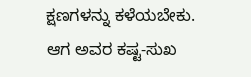ಕ್ಷಣಗಳನ್ನು ಕಳೆಯಬೇಕು. ಆಗ ಅವರ ಕಷ್ಟ-ಸುಖ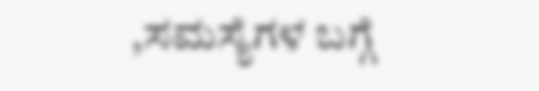,ಸಮಸ್ಯೆಗಳ ಬಗ್ಗೆ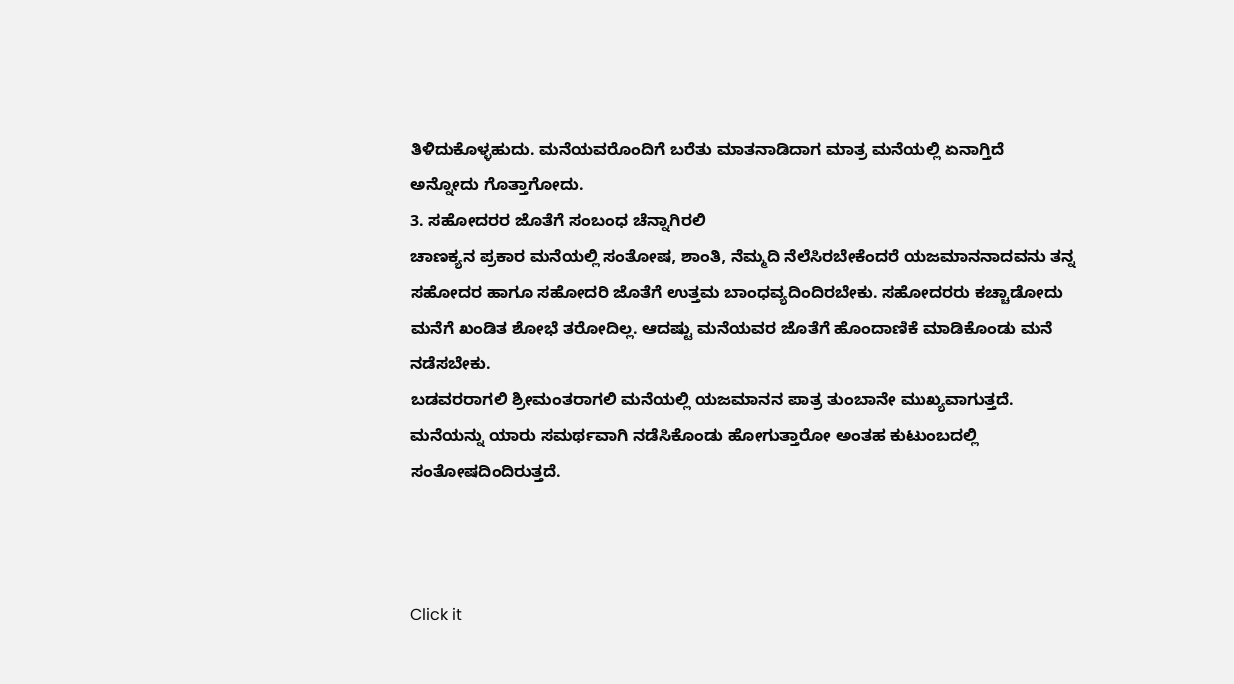ತಿಳಿದುಕೊಳ್ಳಹುದು. ಮನೆಯವರೊಂದಿಗೆ ಬರೆತು ಮಾತನಾಡಿದಾಗ ಮಾತ್ರ ಮನೆಯಲ್ಲಿ ಏನಾಗ್ತಿದೆ ಅನ್ನೋದು ಗೊತ್ತಾಗೋದು.
3. ಸಹೋದರರ ಜೊತೆಗೆ ಸಂಬಂಧ ಚೆನ್ನಾಗಿರಲಿ
ಚಾಣಕ್ಯನ ಪ್ರಕಾರ ಮನೆಯಲ್ಲಿ ಸಂತೋಷ, ಶಾಂತಿ, ನೆಮ್ಮದಿ ನೆಲೆಸಿರಬೇಕೆಂದರೆ ಯಜಮಾನನಾದವನು ತನ್ನ ಸಹೋದರ ಹಾಗೂ ಸಹೋದರಿ ಜೊತೆಗೆ ಉತ್ತಮ ಬಾಂಧವ್ಯದಿಂದಿರಬೇಕು. ಸಹೋದರರು ಕಚ್ಚಾಡೋದು ಮನೆಗೆ ಖಂಡಿತ ಶೋಭೆ ತರೋದಿಲ್ಲ. ಆದಷ್ಟು ಮನೆಯವರ ಜೊತೆಗೆ ಹೊಂದಾಣಿಕೆ ಮಾಡಿಕೊಂಡು ಮನೆ ನಡೆಸಬೇಕು.
ಬಡವರರಾಗಲಿ ಶ್ರೀಮಂತರಾಗಲಿ ಮನೆಯಲ್ಲಿ ಯಜಮಾನನ ಪಾತ್ರ ತುಂಬಾನೇ ಮುಖ್ಯವಾಗುತ್ತದೆ. ಮನೆಯನ್ನು ಯಾರು ಸಮರ್ಥವಾಗಿ ನಡೆಸಿಕೊಂಡು ಹೋಗುತ್ತಾರೋ ಅಂತಹ ಕುಟುಂಬದಲ್ಲಿ ಸಂತೋಷದಿಂದಿರುತ್ತದೆ.



Click it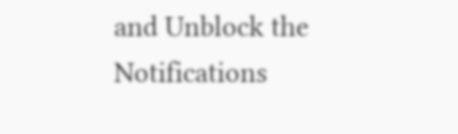and Unblock the Notifications